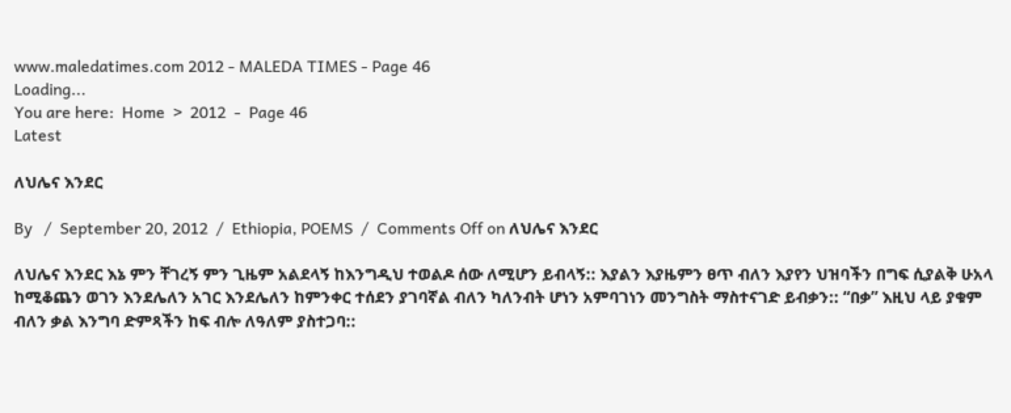www.maledatimes.com 2012 - MALEDA TIMES - Page 46
Loading...
You are here:  Home  >  2012  -  Page 46
Latest

ለህሌና እንደር

By   /  September 20, 2012  /  Ethiopia, POEMS  /  Comments Off on ለህሌና እንደር

ለህሌና እንደር እኔ ምን ቸገረኝ ምን ጊዜም አልደላኝ ከእንግዲህ ተወልዶ ሰው ለሚሆን ይብላኝ:: እያልን እያዜምን ፀጥ ብለን እያየን ህዝባችን በግፍ ሲያልቅ ሁአላ ከሚቆጨን ወገን እንደሌለን አገር እንደሌለን ከምንቀር ተሰደን ያገባኛል ብለን ካለንብት ሆነን አምባገነን መንግስት ማስተናገድ ይብቃን:: “በቃ” እዚህ ላይ ያቁም ብለን ቃል እንግባ ድምጻችን ከፍ ብሎ ለዓለም ያስተጋባ::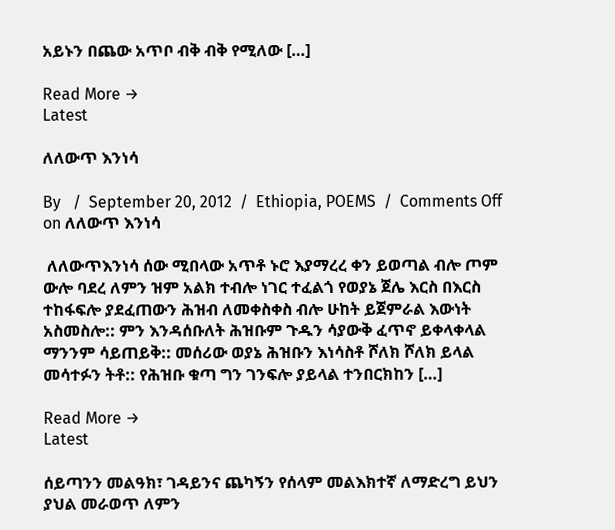አይኑን በጨው አጥቦ ብቅ ብቅ የሚለው […]

Read More →
Latest

ለለውጥ እንነሳ

By   /  September 20, 2012  /  Ethiopia, POEMS  /  Comments Off on ለለውጥ እንነሳ

 ለለውጥእንነሳ ሰው ሚበላው አጥቶ ኑሮ እያማረረ ቀን ይወጣል ብሎ ጦም ውሎ ባደረ ለምን ዝም አልክ ተብሎ ነገር ተፈልጎ የወያኔ ጀሌ እርስ በእርስ ተከፋፍሎ ያደፈጠውን ሕዝብ ለመቀስቀስ ብሎ ሁከት ይጀምራል እውነት አስመስሎ:: ምን እንዳሰቡለት ሕዝቡም ጉዱን ሳያውቅ ፈጥኖ ይቀላቀላል ማንንም ሳይጠይቅ:: መሰሪው ወያኔ ሕዝቡን እነሳስቶ ሾለክ ሾለክ ይላል መሳተፉን ትቶ:: የሕዝቡ ቁጣ ግን ገንፍሎ ያይላል ተንበርክከን […]

Read More →
Latest

ሰይጣንን መልዓክ፣ ገዳይንና ጨካኝን የሰላም መልእክተኛ ለማድረግ ይህን ያህል መራወጥ ለምን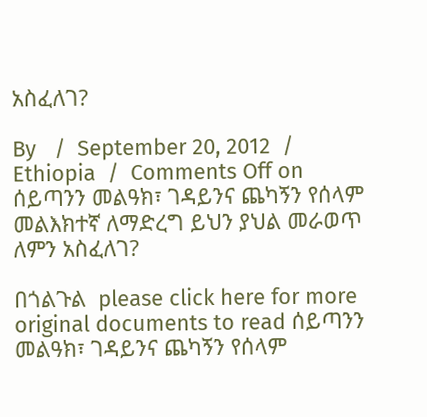አስፈለገ?

By   /  September 20, 2012  /  Ethiopia  /  Comments Off on ሰይጣንን መልዓክ፣ ገዳይንና ጨካኝን የሰላም መልእክተኛ ለማድረግ ይህን ያህል መራወጥ ለምን አስፈለገ?

በጎልጉል  please click here for more original documents to read ሰይጣንን መልዓክ፣ ገዳይንና ጨካኝን የሰላም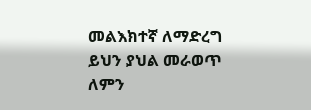መልእክተኛ ለማድረግ ይህን ያህል መራወጥ ለምን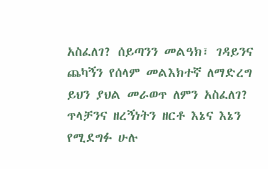አስፈለገ? ሰይጣንን መልዓክ፣ ገዳይንና ጨካኝን የሰላም መልእክተኛ ለማድረግ  ይህን ያህል መራወጥ ለምን አስፈለገ? ጥላቻንና ዘረኝነትን ዘርቶ እኔና እኔን የሚደግፉ ሁሉ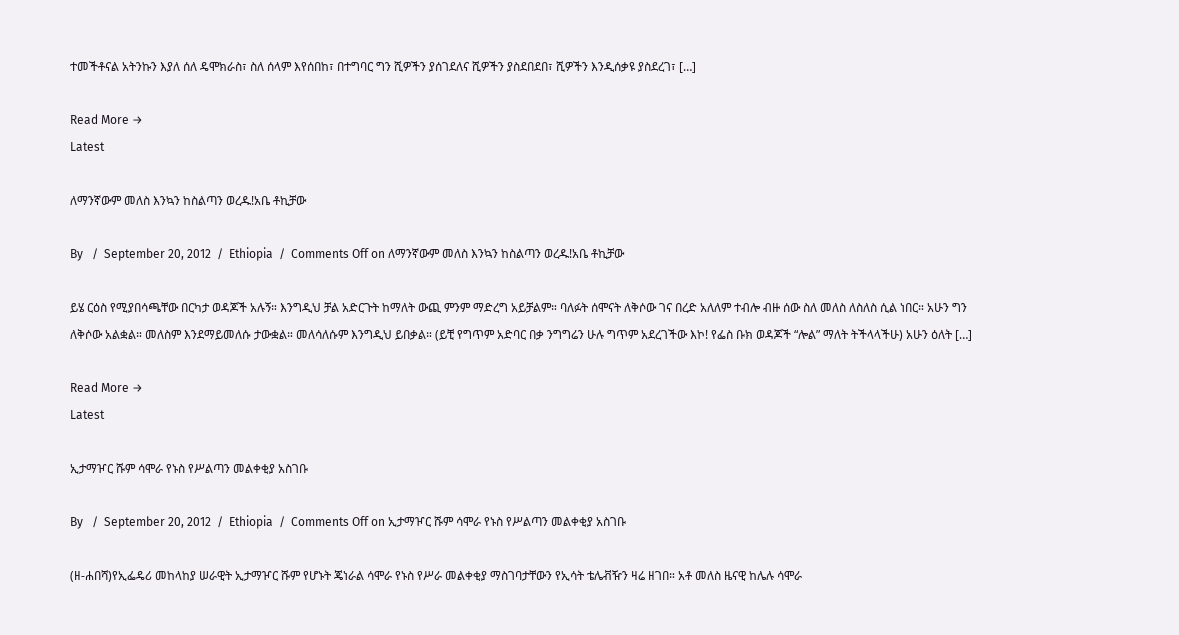ተመችቶናል አትንኩን እያለ ሰለ ዴሞክራስ፣ ስለ ሰላም እየሰበከ፣ በተግባር ግን ሺዎችን ያሰገደለና ሺዎችን ያስደበደበ፣ ሺዎችን እንዲሰቃዩ ያስደረገ፣ […]

Read More →
Latest

ለማንኛውም መለስ እንኳን ከስልጣን ወረዱ!አቤ ቶኪቻው

By   /  September 20, 2012  /  Ethiopia  /  Comments Off on ለማንኛውም መለስ እንኳን ከስልጣን ወረዱ!አቤ ቶኪቻው

ይሄ ርዕስ የሚያበሳጫቸው በርካታ ወዳጆች አሉኝ። እንግዲህ ቻል አድርጉት ከማለት ውጪ ምንም ማድረግ አይቻልም። ባለፉት ሰሞናት ለቅሶው ገና በረድ አለለም ተብሎ ብዙ ሰው ስለ መለስ ለስለስ ሲል ነበር። አሁን ግን ለቅሶው አልቋል። መለስም እንደማይመለሱ ታውቋል። መለሳለሱም እንግዲህ ይበቃል። (ይቺ የግጥም አድባር በቃ ንግግሬን ሁሉ ግጥም አደረገችው እኮ! የፌስ ቡክ ወዳጆች “ሎል” ማለት ትችላላችሁ) አሁን ዕለት […]

Read More →
Latest

ኢታማዦር ሹም ሳሞራ የኑስ የሥልጣን መልቀቂያ አስገቡ

By   /  September 20, 2012  /  Ethiopia  /  Comments Off on ኢታማዦር ሹም ሳሞራ የኑስ የሥልጣን መልቀቂያ አስገቡ

(ዘ-ሐበሻ)የኢፌዴሪ መከላከያ ሠራዊት ኢታማዦር ሹም የሆኑት ጄነራል ሳሞራ የኑስ የሥራ መልቀቂያ ማስገባታቸውን የኢሳት ቴሌቭዥን ዛሬ ዘገበ። አቶ መለስ ዜናዊ ከሌሉ ሳሞራ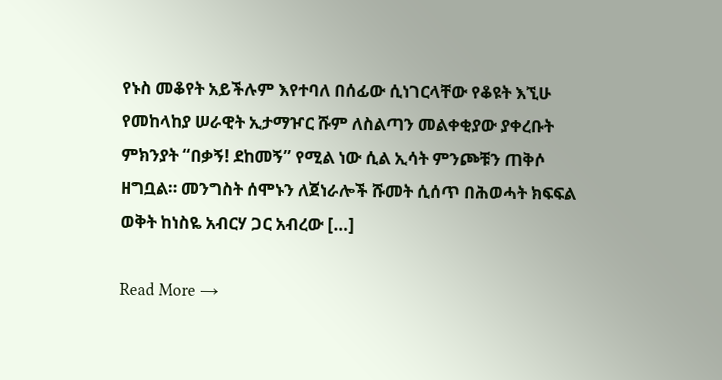የኑስ መቆየት አይችሉም እየተባለ በሰፊው ሲነገርላቸው የቆዩት እኚሁ የመከላከያ ሠራዊት ኢታማዦር ሹም ለስልጣን መልቀቂያው ያቀረቡት ምክንያት “በቃኝ! ደከመኝ” የሚል ነው ሲል ኢሳት ምንጮቹን ጠቅሶ ዘግቧል። መንግስት ሰሞኑን ለጀነራሎች ሹመት ሲሰጥ በሕወሓት ክፍፍል ወቅት ከነስዬ አብርሃ ጋር አብረው […]

Read More →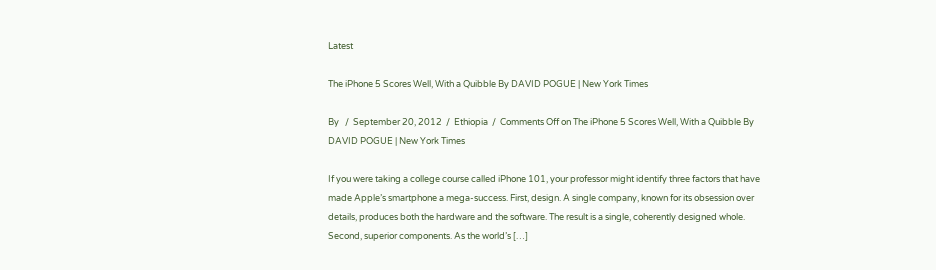Latest

The iPhone 5 Scores Well, With a Quibble By DAVID POGUE | New York Times

By   /  September 20, 2012  /  Ethiopia  /  Comments Off on The iPhone 5 Scores Well, With a Quibble By DAVID POGUE | New York Times

If you were taking a college course called iPhone 101, your professor might identify three factors that have made Apple’s smartphone a mega-success. First, design. A single company, known for its obsession over details, produces both the hardware and the software. The result is a single, coherently designed whole. Second, superior components. As the world’s […]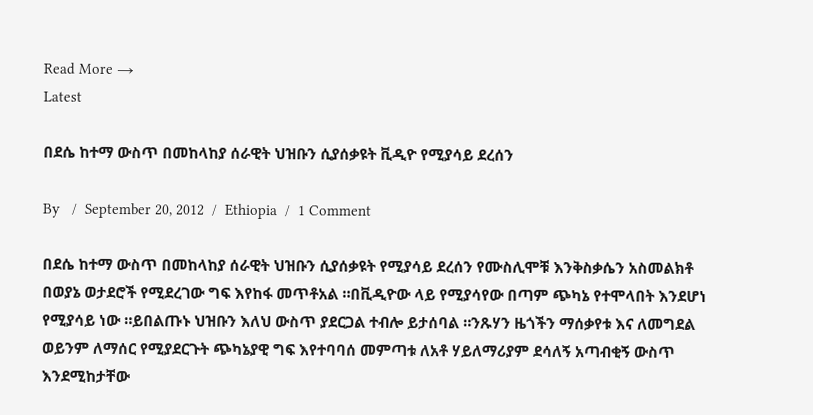Read More →
Latest

በደሴ ከተማ ውስጥ በመከላከያ ሰራዊት ህዝቡን ሲያሰቃዩት ቪዲዮ የሚያሳይ ደረሰን

By   /  September 20, 2012  /  Ethiopia  /  1 Comment

በደሴ ከተማ ውስጥ በመከላከያ ሰራዊት ህዝቡን ሲያሰቃዩት የሚያሳይ ደረሰን የሙስሊሞቹ እንቅስቃሴን አስመልክቶ በወያኔ ወታደሮች የሚደረገው ግፍ እየከፋ መጥቶአል ።በቪዲዮው ላይ የሚያሳየው በጣም ጭካኔ የተሞላበት እንደሆነ የሚያሳይ ነው ።ይበልጡኑ ህዝቡን እለህ ውስጥ ያደርጋል ተብሎ ይታሰባል ።ንጹሃን ዜጎችን ማሰቃየቱ እና ለመግደል ወይንም ለማሰር የሚያደርጉት ጭካኔያዊ ግፍ እየተባባሰ መምጣቱ ለአቶ ሃይለማሪያም ደሳለኝ አጣብቂኝ ውስጥ እንደሚከታቸው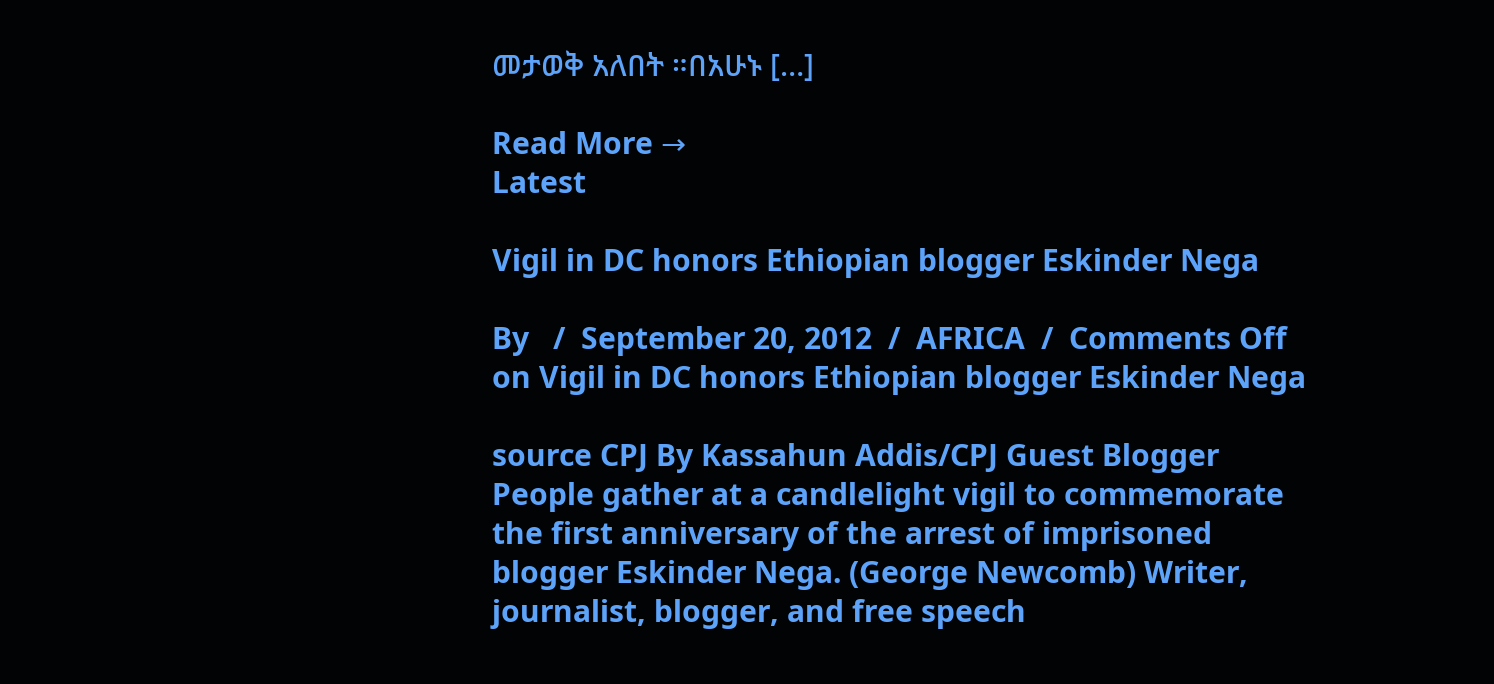መታወቅ አለበት ።በአሁኑ […]

Read More →
Latest

Vigil in DC honors Ethiopian blogger Eskinder Nega

By   /  September 20, 2012  /  AFRICA  /  Comments Off on Vigil in DC honors Ethiopian blogger Eskinder Nega

source CPJ By Kassahun Addis/CPJ Guest Blogger People gather at a candlelight vigil to commemorate the first anniversary of the arrest of imprisoned blogger Eskinder Nega. (George Newcomb) Writer, journalist, blogger, and free speech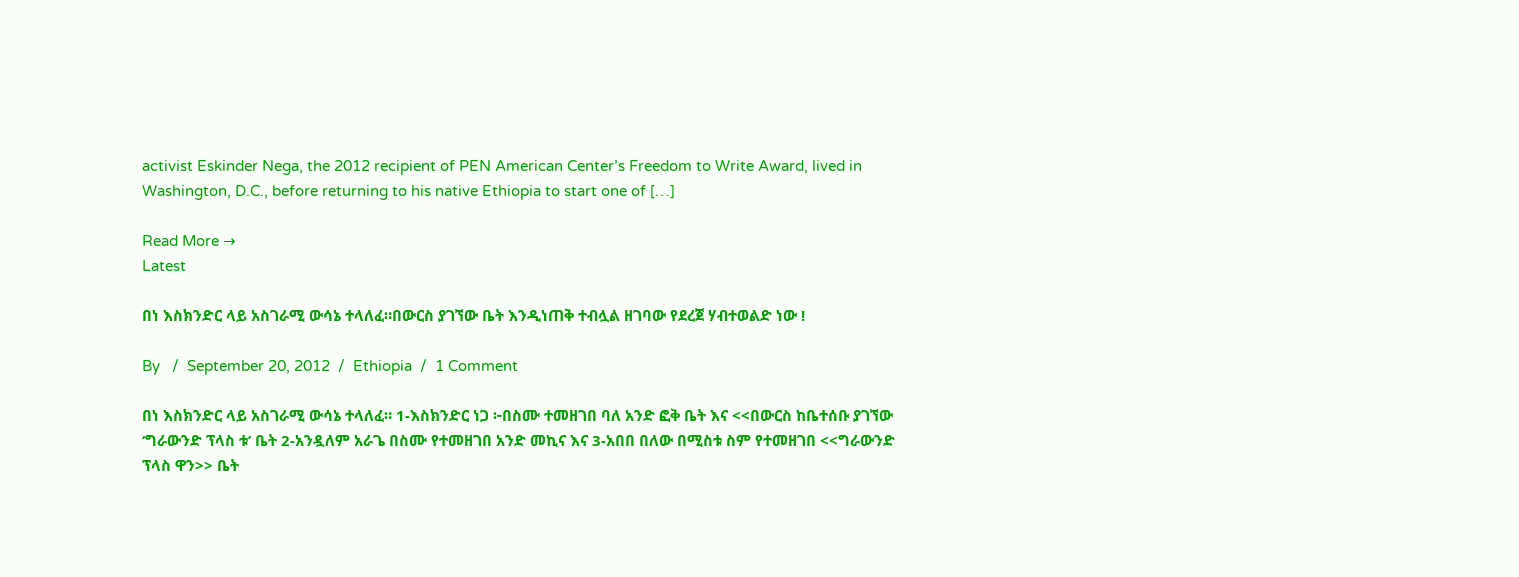activist Eskinder Nega, the 2012 recipient of PEN American Center’s Freedom to Write Award, lived in Washington, D.C., before returning to his native Ethiopia to start one of […]

Read More →
Latest

በነ እስክንድር ላይ አስገራሚ ውሳኔ ተላለፈ።በውርስ ያገኘው ቤት እንዲነጠቅ ተብሏል ዘገባው የደረጀ ሃብተወልድ ነው !

By   /  September 20, 2012  /  Ethiopia  /  1 Comment

በነ እስክንድር ላይ አስገራሚ ውሳኔ ተላለፈ። 1-እስክንድር ነጋ ፦በስሙ ተመዘገበ ባለ አንድ ፎቅ ቤት እና <<በውርስ ከቤተሰቡ ያገኘው ‘ግራውንድ ፕላስ ቱ’ ቤት 2-አንዷለም አራጌ በስሙ የተመዘገበ አንድ መኪና እና 3-አበበ በለው በሚስቱ ስም የተመዘገበ <<ግራውንድ ፕላስ ዋን>> ቤት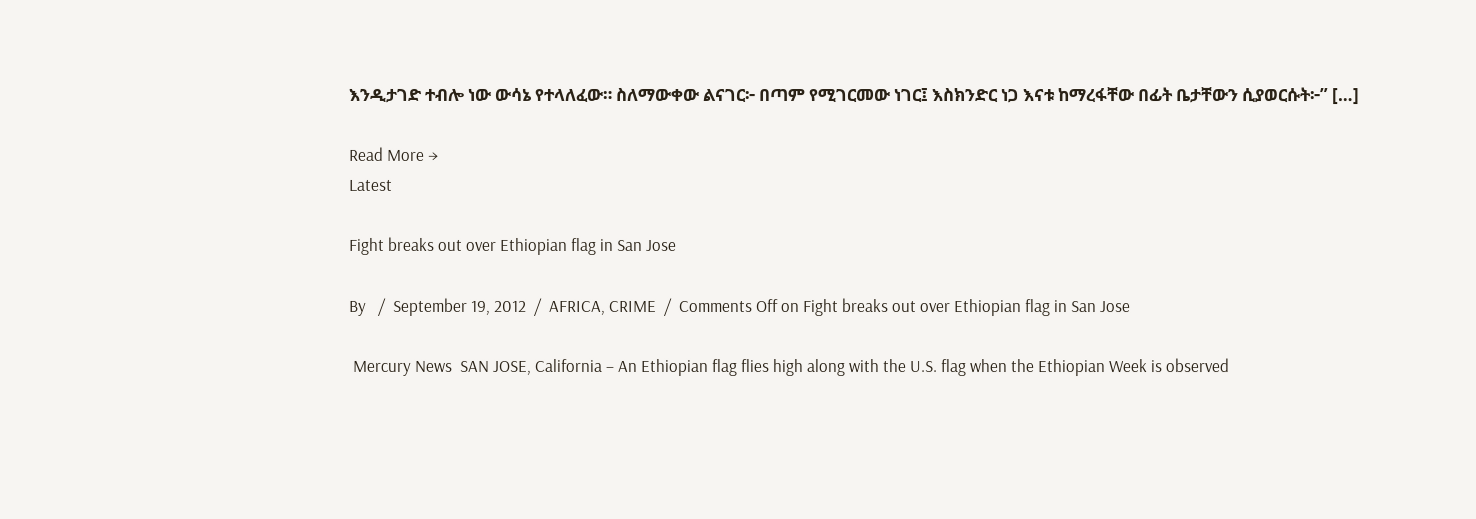እንዲታገድ ተብሎ ነው ውሳኔ የተላለፈው። ስለማውቀው ልናገር፦ በጣም የሚገርመው ነገር፤ እስክንድር ነጋ እናቱ ከማረፋቸው በፊት ቤታቸውን ሲያወርሱት፦” […]

Read More →
Latest

Fight breaks out over Ethiopian flag in San Jose

By   /  September 19, 2012  /  AFRICA, CRIME  /  Comments Off on Fight breaks out over Ethiopian flag in San Jose

 Mercury News  SAN JOSE, California – An Ethiopian flag flies high along with the U.S. flag when the Ethiopian Week is observed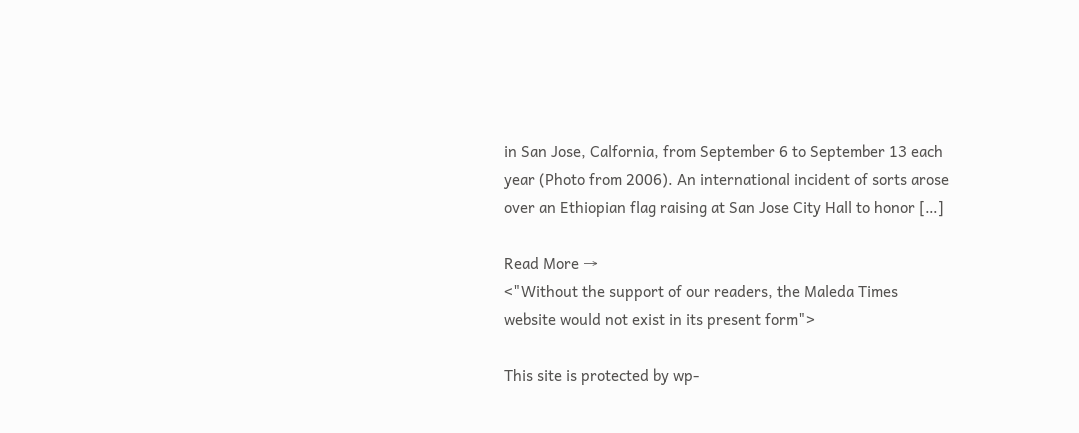in San Jose, Calfornia, from September 6 to September 13 each year (Photo from 2006). An international incident of sorts arose over an Ethiopian flag raising at San Jose City Hall to honor […]

Read More →
<"Without the support of our readers, the Maleda Times website would not exist in its present form">

This site is protected by wp-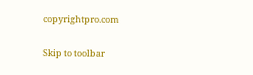copyrightpro.com

Skip to toolbar